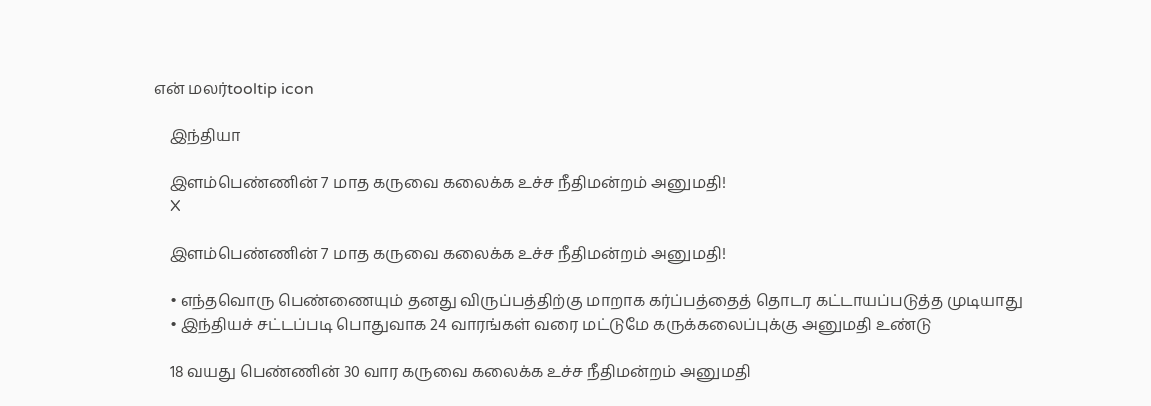என் மலர்tooltip icon

    இந்தியா

    இளம்பெண்ணின் 7 மாத கருவை கலைக்க உச்ச நீதிமன்றம் அனுமதி!
    X

    இளம்பெண்ணின் 7 மாத கருவை கலைக்க உச்ச நீதிமன்றம் அனுமதி!

    • எந்தவொரு பெண்ணையும் தனது விருப்பத்திற்கு மாறாக கர்ப்பத்தைத் தொடர கட்டாயப்படுத்த முடியாது
    • இந்தியச் சட்டப்படி பொதுவாக 24 வாரங்கள் வரை மட்டுமே கருக்கலைப்புக்கு அனுமதி உண்டு

    18 வயது பெண்ணின் 30 வார கருவை கலைக்க உச்ச நீதிமன்றம் அனுமதி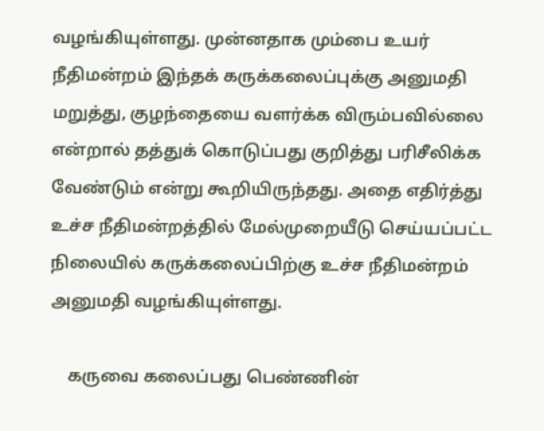வழங்கியுள்ளது. முன்னதாக மும்பை உயர் நீதிமன்றம் இந்தக் கருக்கலைப்புக்கு அனுமதி மறுத்து, குழந்தையை வளர்க்க விரும்பவில்லை என்றால் தத்துக் கொடுப்பது குறித்து பரிசீலிக்க வேண்டும் என்று கூறியிருந்தது. அதை எதிர்த்து உச்ச நீதிமன்றத்தில் மேல்முறையீடு செய்யப்பட்ட நிலையில் கருக்கலைப்பிற்கு உச்ச நீதிமன்றம் அனுமதி வழங்கியுள்ளது.

    கருவை கலைப்பது பெண்ணின்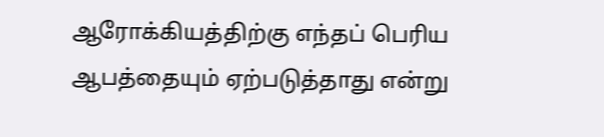ஆரோக்கியத்திற்கு எந்தப் பெரிய ஆபத்தையும் ஏற்படுத்தாது என்று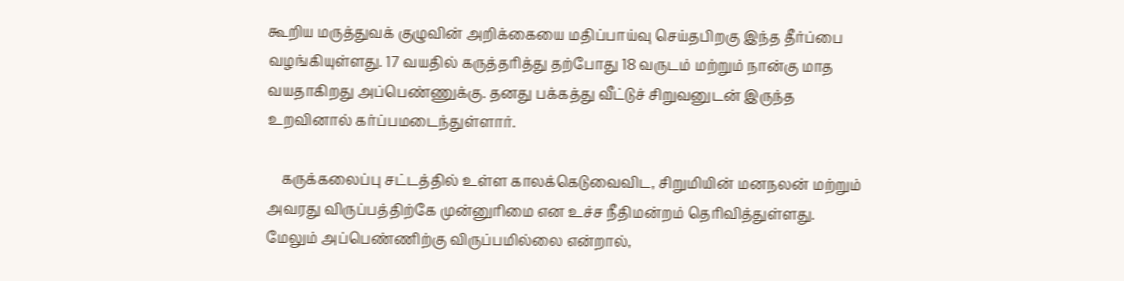கூறிய மருத்துவக் குழுவின் அறிக்கையை மதிப்பாய்வு செய்தபிறகு இந்த தீர்ப்பை வழங்கியுள்ளது. 17 வயதில் கருத்தரித்து தற்போது 18 வருடம் மற்றும் நான்கு மாத வயதாகிறது அப்பெண்ணுக்கு. தனது பக்கத்து வீட்டுச் சிறுவனுடன் இருந்த உறவினால் கர்ப்பமடைந்துள்ளார்.

    கருக்கலைப்பு சட்டத்தில் உள்ள காலக்கெடுவைவிட, சிறுமியின் மனநலன் மற்றும் அவரது விருப்பத்திற்கே முன்னுரிமை என உச்ச நீதிமன்றம் தெரிவித்துள்ளது. மேலும் அப்பெண்ணிற்கு விருப்பமில்லை என்றால்,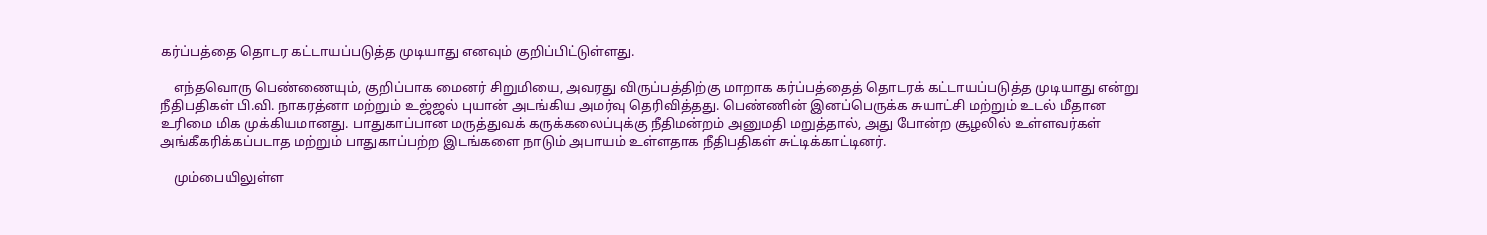கர்ப்பத்தை தொடர கட்டாயப்படுத்த முடியாது எனவும் குறிப்பிட்டுள்ளது.

    எந்தவொரு பெண்ணையும், குறிப்பாக மைனர் சிறுமியை, அவரது விருப்பத்திற்கு மாறாக கர்ப்பத்தைத் தொடரக் கட்டாயப்படுத்த முடியாது என்று நீதிபதிகள் பி.வி. நாகரத்னா மற்றும் உஜ்ஜல் புயான் அடங்கிய அமர்வு தெரிவித்தது. பெண்ணின் இனப்பெருக்க சுயாட்சி மற்றும் உடல் மீதான உரிமை மிக முக்கியமானது. பாதுகாப்பான மருத்துவக் கருக்கலைப்புக்கு நீதிமன்றம் அனுமதி மறுத்தால், அது போன்ற சூழலில் உள்ளவர்கள் அங்கீகரிக்கப்படாத மற்றும் பாதுகாப்பற்ற இடங்களை நாடும் அபாயம் உள்ளதாக நீதிபதிகள் சுட்டிக்காட்டினர்.

    மும்பையிலுள்ள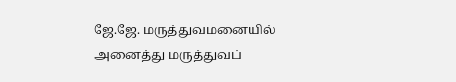ஜே.ஜே. மருத்துவமனையில் அனைத்து மருத்துவப்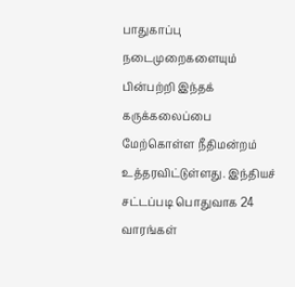பாதுகாப்பு நடைமுறைகளையும் பின்பற்றி இந்தக் கருக்கலைப்பை மேற்கொள்ள நீதிமன்றம் உத்தரவிட்டுள்ளது. இந்தியச் சட்டப்படி பொதுவாக 24 வாரங்கள்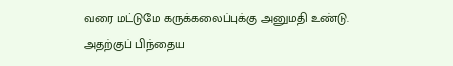வரை மட்டுமே கருக்கலைப்புக்கு அனுமதி உண்டு. அதற்குப் பிந்தைய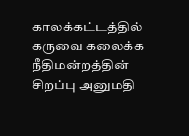காலக்கட்டத்தில் கருவை கலைக்க நீதிமன்றத்தின் சிறப்பு அனுமதி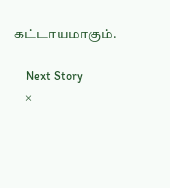கட்டாயமாகும்.

    Next Story
    ×